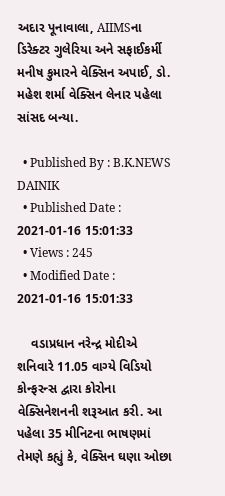અદાર પૂનાવાલા, AIIMSના ડિરેક્ટર ગુલેરિયા અને સફાઈકર્મી મનીષ કુમારને વેક્સિન અપાઈ, ડો. મહેશ શર્મા વેક્સિન લેનાર પહેલા સાંસદ બન્યા.

  • Published By : B.K.NEWS DAINIK
  • Published Date : 2021-01-16 15:01:33
  • Views : 245
  • Modified Date : 2021-01-16 15:01:33

    વડાપ્રધાન નરેન્દ્ર મોદીએ શનિવારે 11.05 વાગ્યે વિડિયો કોન્ફરન્સ દ્વારા કોરોના વેક્સિનેશનની શરૂઆત કરી. આ પહેલા 35 મીનિટના ભાષણમાં તેમણે કહ્યું કે, વેક્સિન ઘણા ઓછા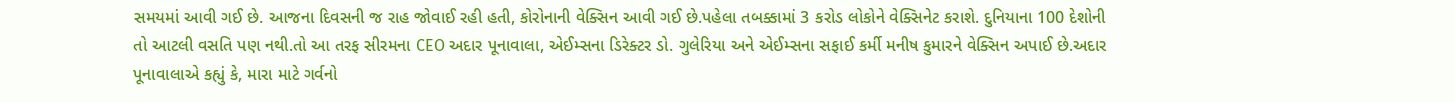સમયમાં આવી ગઈ છે. આજના દિવસની જ રાહ જોવાઈ રહી હતી, કોરોનાની વેક્સિન આવી ગઈ છે.પહેલા તબક્કામાં 3 કરોડ લોકોને વેક્સિનેટ કરાશે. દુનિયાના 100 દેશોની તો આટલી વસતિ પણ નથી.તો આ તરફ સીરમના CEO અદાર પૂનાવાલા, એઈમ્સના ડિરેક્ટર ડો. ગુલેરિયા અને એઈમ્સના સફાઈ કર્મી મનીષ કુમારને વેક્સિન અપાઈ છે.અદાર પૂનાવાલાએ કહ્યું કે, મારા માટે ગર્વનો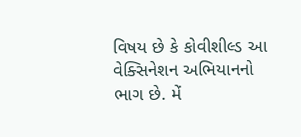વિષય છે કે કોવીશીલ્ડ આ વેક્સિનેશન અભિયાનનો ભાગ છે. મેં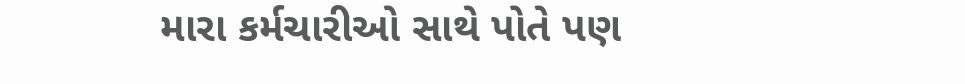મારા કર્મચારીઓ સાથે પોતે પણ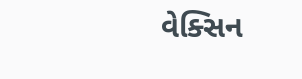વેક્સિન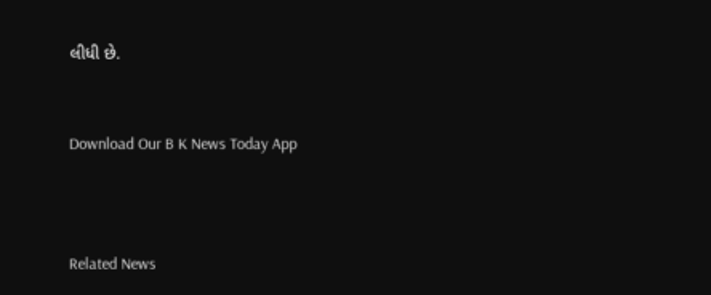લીધી છે.


Download Our B K News Today App



Related News